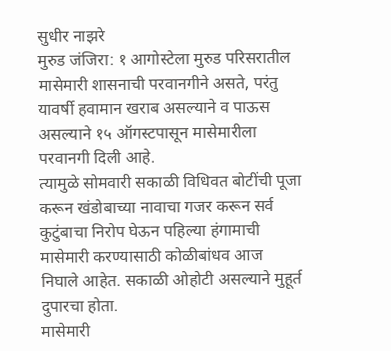सुधीर नाझरे
मुरुड जंजिरा: १ आगोस्टेला मुरुड परिसरातील मासेमारी शासनाची परवानगीने असते, परंतु यावर्षी हवामान खराब असल्याने व पाऊस असल्याने १५ ऑगस्टपासून मासेमारीला परवानगी दिली आहे.
त्यामुळे सोमवारी सकाळी विधिवत बोटींची पूजा करून खंडोबाच्या नावाचा गजर करून सर्व कुटुंबाचा निरोप घेऊन पहिल्या हंगामाची मासेमारी करण्यासाठी कोळीबांधव आज निघाले आहेत. सकाळी ओहोटी असल्याने मुहूर्त दुपारचा होता.
मासेमारी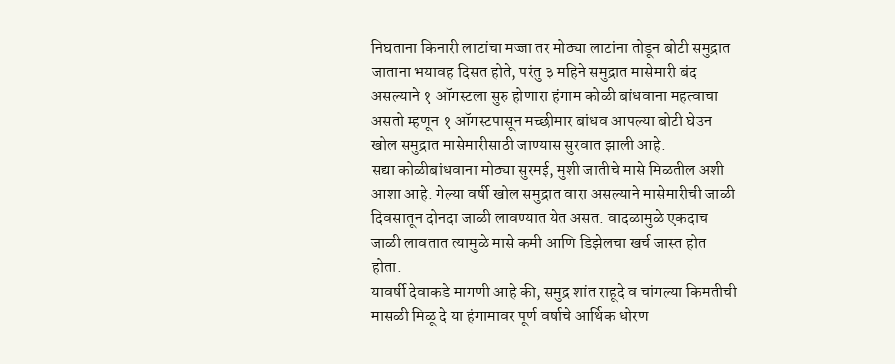निघताना किनारी लाटांचा मज्जा तर मोठ्या लाटांना तोडून बोटी समुद्रात जाताना भयावह दिसत होते, परंतु ३ महिने समुद्रात मासेमारी बंद असल्याने १ ऑगस्टला सुरु होणारा हंगाम कोळी बांधवाना महत्वाचा असतो म्हणून १ ऑगस्टपासून मच्छीमार बांधव आपल्या बोटी घेउन खोल समुद्रात मासेमारीसाठी जाण्यास सुरवात झाली आहे.
सद्या कोळीबांधवाना मोठ्या सुरमई, मुशी जातीचे मासे मिळतील अशी आशा आहे. गेल्या वर्षी खोल समुद्रात वारा असल्याने मासेमारीची जाळी दिवसातून दोनदा जाळी लावण्यात येत असत. वादळामुळे एकदाच जाळी लावतात त्यामुळे मासे कमी आणि डिझेलचा खर्च जास्त होत होता.
यावर्षी देवाकडे मागणी आहे की, समुद्र शांत राहूदे व चांगल्या किमतीची मासळी मिळू दे या हंगामावर पूर्ण वर्षाचे आर्थिक धोरण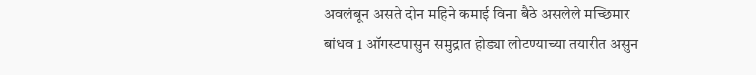अवलंबून असते दोन महिने कमाई विना बैठे असलेले मच्छिमार बांधव 1 ऑगस्टपासुन समुद्रात होड्या लोटण्याच्या तयारीत असुन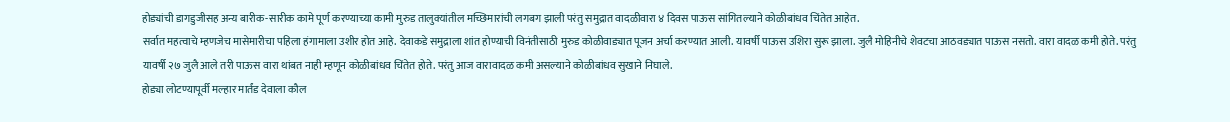होड्यांची डागडुजीसह अन्य बारीक-सारीक कामे पूर्ण करण्याच्या कामी मुरुड तालुक्यांतील मच्छिमारांची लगबग झाली परंतु समुद्रात वादळीवारा ४ दिवस पाऊस सांगितल्याने कोळीबांधव चिंतेत आहेत.
सर्वात महत्वाचे म्हणजेच मासेमारीचा पहिला हंगामाला उशीर होत आहे. देवाकडे समुद्राला शांत होण्याची विनंतीसाठी मुरुड कोळीवाड्यात पूजन अर्चा करण्यात आली. यावर्षी पाऊस उशिरा सुरू झाला. जुलै मोहिनीचे शेवटचा आठवड्यात पाऊस नसतो. वारा वादळ कमी होते. परंतु यावर्षी २७ जुलै आले तरी पाऊस वारा थांबत नाही म्हणून कोळीबांधव चिंतेत होते. परंतु आज वारावादळ कमी असल्याने कोळीबांधव सुखाने निघाले.
होड्या लोटण्यापूर्वी मल्हार मार्तंड देवाला कौल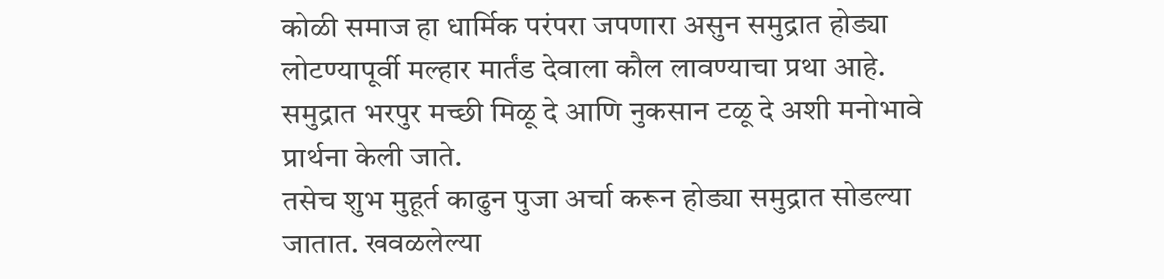कोळी समाज हा धार्मिक परंपरा जपणारा असुन समुद्रात होड्या लोटण्यापूर्वी मल्हार मार्तंड देवाला कौल लावण्याचा प्रथा आहे. समुद्रात भरपुर मच्छी मिळू दे आणि नुकसान टळू दे अशी मनोभावे प्रार्थना केली जाते.
तसेच शुभ मुहूर्त काढुन पुजा अर्चा करून होड्या समुद्रात सोडल्या जातात. खवळलेल्या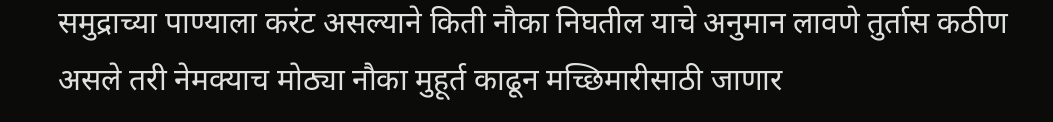समुद्राच्या पाण्याला करंट असल्याने किती नौका निघतील याचे अनुमान लावणे तुर्तास कठीण असले तरी नेमक्याच मोठ्या नौका मुहूर्त काढून मच्छिमारीसाठी जाणार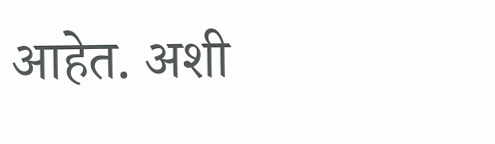आहेत. अशी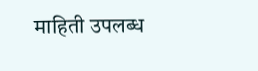माहिती उपलब्ध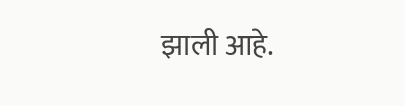झाली आहे.